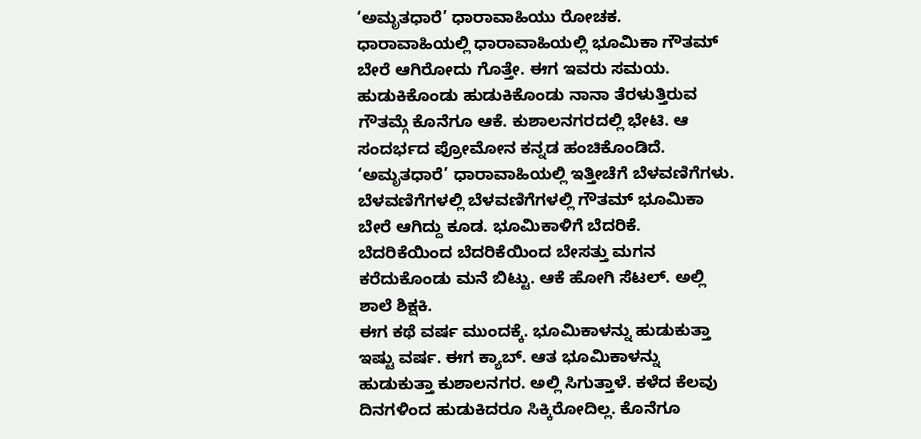‘ಅಮೃತಧಾರೆ’ ಧಾರಾವಾಹಿಯು ರೋಚಕ. ಧಾರಾವಾಹಿಯಲ್ಲಿ ಧಾರಾವಾಹಿಯಲ್ಲಿ ಭೂಮಿಕಾ ಗೌತಮ್ ಬೇರೆ ಆಗಿರೋದು ಗೊತ್ತೇ. ಈಗ ಇವರು ಸಮಯ. ಹುಡುಕಿಕೊಂಡು ಹುಡುಕಿಕೊಂಡು ನಾನಾ ತೆರಳುತ್ತಿರುವ ಗೌತಮ್ಗೆ ಕೊನೆಗೂ ಆಕೆ. ಕುಶಾಲನಗರದಲ್ಲಿ ಭೇಟಿ. ಆ ಸಂದರ್ಭದ ಪ್ರೋಮೋನ ಕನ್ನಡ ಹಂಚಿಕೊಂಡಿದೆ.
‘ಅಮೃತಧಾರೆ’ ಧಾರಾವಾಹಿಯಲ್ಲಿ ಇತ್ತೀಚೆಗೆ ಬೆಳವಣಿಗೆಗಳು. ಬೆಳವಣಿಗೆಗಳಲ್ಲಿ ಬೆಳವಣಿಗೆಗಳಲ್ಲಿ ಗೌತಮ್ ಭೂಮಿಕಾ ಬೇರೆ ಆಗಿದ್ದು ಕೂಡ. ಭೂಮಿಕಾಳಿಗೆ ಬೆದರಿಕೆ. ಬೆದರಿಕೆಯಿಂದ ಬೆದರಿಕೆಯಿಂದ ಬೇಸತ್ತು ಮಗನ ಕರೆದುಕೊಂಡು ಮನೆ ಬಿಟ್ಟು. ಆಕೆ ಹೋಗಿ ಸೆಟಲ್. ಅಲ್ಲಿ ಶಾಲೆ ಶಿಕ್ಷಕಿ.
ಈಗ ಕಥೆ ವರ್ಷ ಮುಂದಕ್ಕೆ. ಭೂಮಿಕಾಳನ್ನು ಹುಡುಕುತ್ತಾ ಇಷ್ಟು ವರ್ಷ. ಈಗ ಕ್ಯಾಬ್. ಆತ ಭೂಮಿಕಾಳನ್ನು ಹುಡುಕುತ್ತಾ ಕುಶಾಲನಗರ. ಅಲ್ಲಿ ಸಿಗುತ್ತಾಳೆ. ಕಳೆದ ಕೆಲವು ದಿನಗಳಿಂದ ಹುಡುಕಿದರೂ ಸಿಕ್ಕಿರೋದಿಲ್ಲ. ಕೊನೆಗೂ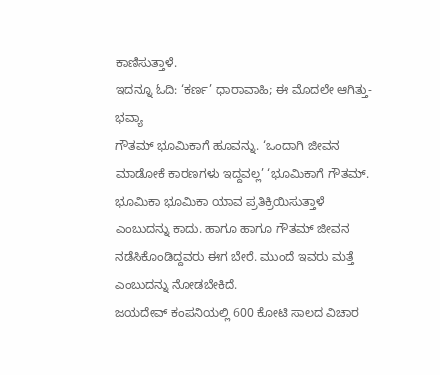ಕಾಣಿಸುತ್ತಾಳೆ.
ಇದನ್ನೂ ಓದಿ: ‘ಕರ್ಣ’ ಧಾರಾವಾಹಿ; ಈ ಮೊದಲೇ ಆಗಿತ್ತು- ಭವ್ಯಾ
ಗೌತಮ್ ಭೂಮಿಕಾಗೆ ಹೂವನ್ನು. ‘ಒಂದಾಗಿ ಜೀವನ ಮಾಡೋಕೆ ಕಾರಣಗಳು ಇದ್ದವಲ್ಲ’ ‘ಭೂಮಿಕಾಗೆ ಗೌತಮ್. ಭೂಮಿಕಾ ಭೂಮಿಕಾ ಯಾವ ಪ್ರತಿಕ್ರಿಯಿಸುತ್ತಾಳೆ ಎಂಬುದನ್ನು ಕಾದು. ಹಾಗೂ ಹಾಗೂ ಗೌತಮ್ ಜೀವನ ನಡೆಸಿಕೊಂಡಿದ್ದವರು ಈಗ ಬೇರೆ. ಮುಂದೆ ಇವರು ಮತ್ತೆ ಎಂಬುದನ್ನು ನೋಡಬೇಕಿದೆ.
ಜಯದೇವ್ ಕಂಪನಿಯಲ್ಲಿ 600 ಕೋಟಿ ಸಾಲದ ವಿಚಾರ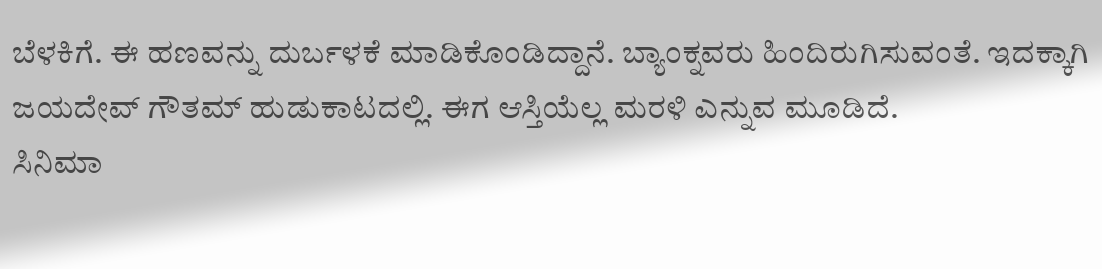ಬೆಳಕಿಗೆ. ಈ ಹಣವನ್ನು ದುರ್ಬಳಕೆ ಮಾಡಿಕೊಂಡಿದ್ದಾನೆ. ಬ್ಯಾಂಕ್ನವರು ಹಿಂದಿರುಗಿಸುವಂತೆ. ಇದಕ್ಕಾಗಿ ಜಯದೇವ್ ಗೌತಮ್ ಹುಡುಕಾಟದಲ್ಲಿ. ಈಗ ಆಸ್ತಿಯೆಲ್ಲ ಮರಳಿ ಎನ್ನುವ ಮೂಡಿದೆ.
ಸಿನಿಮಾ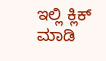ಇಲ್ಲಿ ಕ್ಲಿಕ್ ಮಾಡಿ